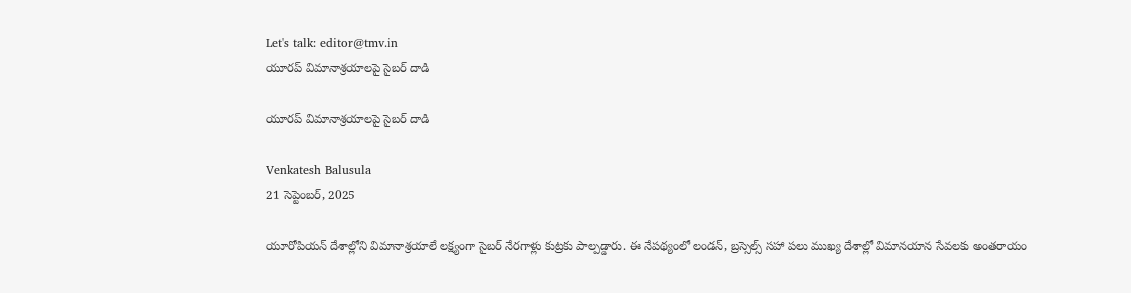Let's talk: editor@tmv.in
యూర‌ప్ విమానాశ్ర‌యాల‌పై సైబ‌ర్ దాడి

యూర‌ప్ విమానాశ్ర‌యాల‌పై సైబ‌ర్ దాడి

Venkatesh Balusula
21 సెప్టెంబర్, 2025

యూరోపియ‌న్ దేశాల్లోని విమానాశ్ర‌యాలే ల‌క్ష్యంగా సైబ‌ర్ నేర‌గాళ్లు కుట్ర‌కు పాల్ప‌డ్డారు. ఈ నేప‌థ్యంలో లండ‌న్‌, బ్ర‌స్సెల్స్ స‌హా ప‌లు ముఖ్య‌ దేశాల్లో విమాన‌యాన సేవ‌ల‌కు అంత‌రాయం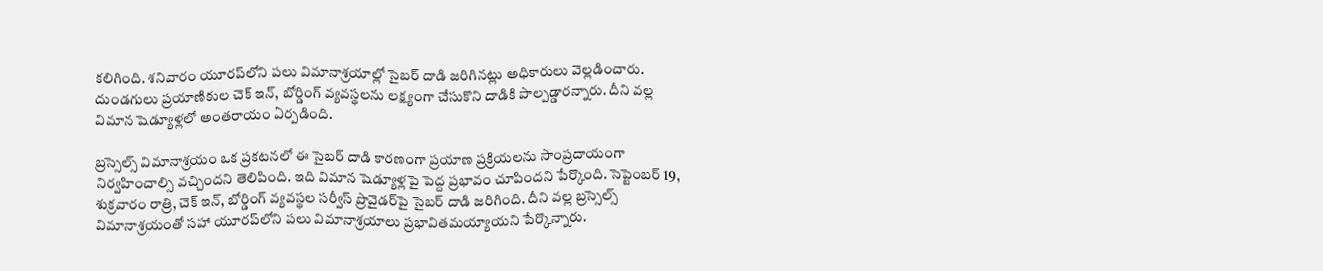క‌లిగింది. శనివారం యూరప్‌లోని పలు విమానాశ్రయాల్లో సైబర్ దాడి జ‌రిగిన‌ట్లు అధికారులు వెల్ల‌డించారు. దుండ‌గులు ప్ర‌యాణికుల చెక్ ఇన్, బోర్డింగ్ వ్యవస్థలను లక్ష్యంగా చేసుకొని దాడికి పాల్ప‌డ్డార‌న్నారు. దీని వల్ల విమాన షెడ్యూళ్లలో అంత‌రాయం ఏర్పడింది.

బ్రస్సెల్స్ విమానాశ్రయం ఒక ప్రకటనలో ఈ సైబర్ దాడి కారణంగా ప్ర‌యాణ ప్ర‌క్రియ‌ల‌ను సాంప్ర‌దాయంగా నిర్వ‌హించాల్సి వ‌చ్చింద‌ని తెలిపింది. ఇది విమాన షెడ్యూళ్లపై పెద్ద ప్రభావం చూపిందని పేర్కొంది. సెప్టెంబర్ 19, శుక్రవారం రాత్రి, చెక్ ఇన్, బోర్డింగ్ వ్యవస్థల సర్వీస్ ప్రొవైడర్‌పై సైబర్ దాడి జరిగింది. దీని వల్ల బ్రస్సెల్స్ విమానాశ్రయంతో సహా యూరప్‌లోని పలు విమానాశ్రయాలు ప్రభావితమయ్యాయ‌ని పేర్కొన్నారు.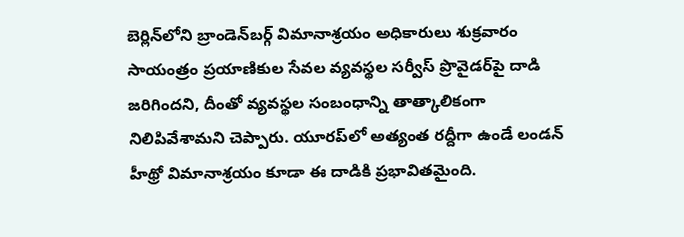బెర్లిన్‌లోని బ్రాండెన్‌బర్గ్ విమానాశ్రయం అధికారులు శుక్రవారం సాయంత్రం ప్రయాణికుల సేవల వ్యవస్థల సర్వీస్ ప్రొవైడర్‌పై దాడి జరిగిందని, దీంతో వ్యవస్థల సంబంధాన్ని తాత్కాలికంగా నిలిపివేశామని చెప్పారు. యూరప్‌లో అత్యంత రద్దీగా ఉండే లండన్ హీథ్రో విమానాశ్రయం కూడా ఈ దాడికి ప్ర‌భావిత‌మైంది.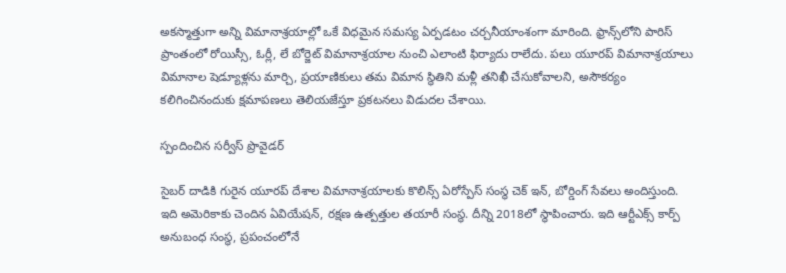అక‌స్మాత్తుగా అన్ని విమానాశ్ర‌యాల్లో ఒకే విధ‌మైన స‌మ‌స్య‌ ఏర్ప‌డ‌టం చ‌ర్చ‌నీయాంశంగా మారింది. ఫ్రాన్స్‌లోని పారిస్ ప్రాంతంలో రోయిస్సీ, ఓర్లీ, లే బోర్జెట్ విమానాశ్రయాల నుంచి ఎలాంటి ఫిర్యాదు రాలేదు. పలు యూరప్ విమానాశ్రయాలు విమానాల షెడ్యూళ్ల‌ను మార్చి, ప్రయాణికులు తమ విమాన స్థితిని మ‌ళ్లీ తనిఖీ చేసుకోవాలని, అసౌకర్యం క‌లిగించినందుకు క్షమాపణలు తెలియజేస్తూ ప్రకటనలు విడుద‌ల‌ చేశాయి.

స్పందించిన సర్వీస్ ప్రొవైడర్

సైబ‌ర్ దాడికి గురైన యూర‌ప్ దేశాల‌ విమానాశ్రయాలకు కొలిన్స్ ఏరోస్పేస్ సంస్థ చెక్ ఇన్‌, బోర్డింగ్ సేవ‌లు అందిస్తుంది. ఇది అమెరికాకు చెందిన‌ ఏవియేషన్, ర‌క్ష‌ణ ఉత్ప‌త్తుల త‌యారీ సంస్థ‌. దీన్ని 2018లో స్థాపించారు. ఇది ఆర్టీఎక్స్ కార్ప్ అనుబంధ సంస్థ, ప్రపంచంలోనే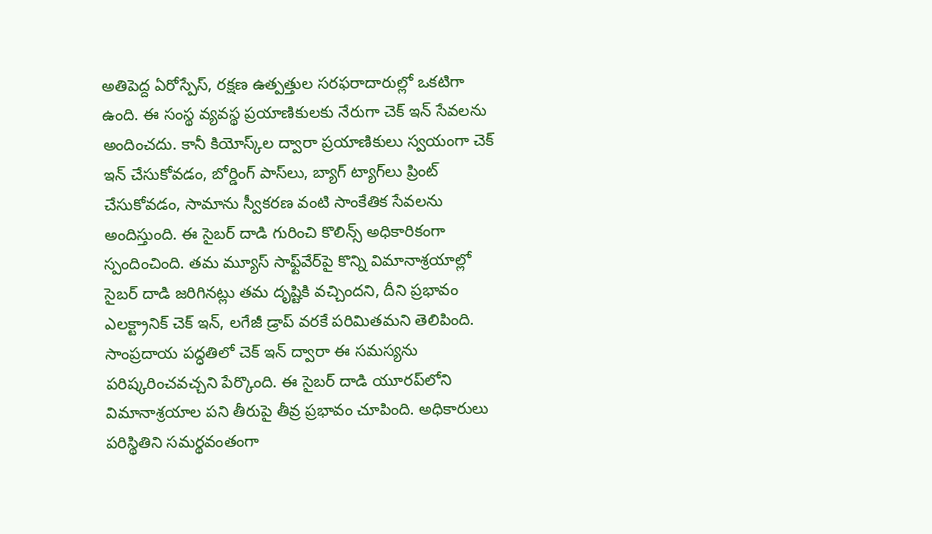అతిపెద్ద ఏరోస్పేస్, రక్షణ ఉత్పత్తుల సరఫరాదారుల్లో ఒకటిగా ఉంది. ఈ సంస్థ వ్యవస్థ ప్రయాణికులకు నేరుగా చెక్ ఇన్ సేవలను అందించదు. కానీ కియోస్క్‌ల ద్వారా ప్రయాణికులు స్వయంగా చెక్ ఇన్ చేసుకోవడం, బోర్డింగ్ పాస్‌లు, బ్యాగ్ ట్యాగ్‌లు ప్రింట్ చేసుకోవడం, సామాను స్వీకరణ వంటి సాంకేతిక సేవలను అందిస్తుంది. ఈ సైబ‌ర్ దాడి గురించి కొలిన్స్ అధికారికంగా స్పందించింది. త‌మ మ్యూస్‌ సాఫ్ట్‌వేర్‌పై కొన్ని విమానాశ్రయాల్లో సైబర్ దాడి జ‌రిగిన‌ట్లు త‌మ దృష్టికి వ‌చ్చింద‌ని, దీని ప్ర‌భావం ఎలక్ట్రానిక్ చెక్ ఇన్, ల‌గేజీ డ్రాప్ వ‌ర‌కే పరిమిత‌మ‌ని తెలిపింది. సాంప్ర‌దాయ ప‌ద్ధ‌తిలో చెక్ ఇన్ ద్వారా ఈ సమస్యను పరిష్కరించవచ్చని పేర్కొంది. ఈ సైబర్ దాడి యూరప్‌లోని విమానాశ్రయాల పని తీరుపై తీవ్ర ప్రభావం చూపింది. అధికారులు పరిస్థితిని సమర్థవంతంగా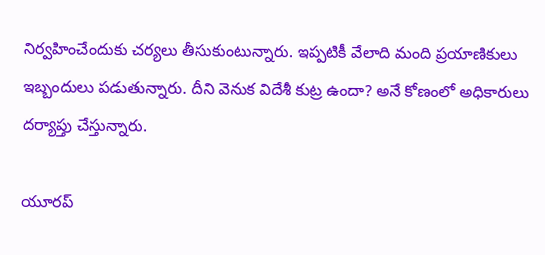నిర్వహించేందుకు చర్యలు తీసుకుంటున్నారు. ఇప్ప‌టికీ వేలాది మంది ప్ర‌యాణికులు ఇబ్బందులు ప‌డుతున్నారు. దీని వెనుక విదేశీ కుట్ర ఉందా? అనే కోణంలో అధికారులు ద‌ర్యాప్తు చేస్తున్నారు.

యూర‌ప్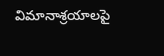విమానాశ్ర‌యాల‌పై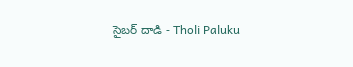సైబ‌ర్ దాడి - Tholi Paluku